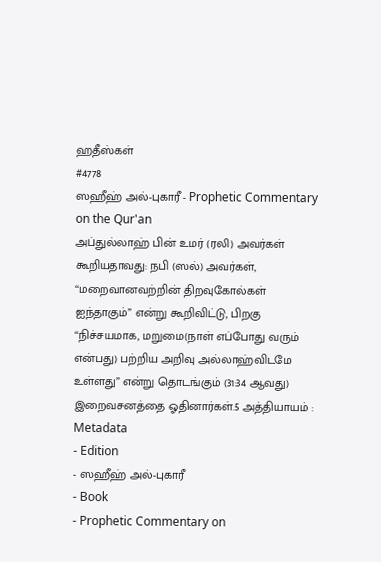ஹதீஸ்கள்
#4778
ஸஹீஹ் அல்-புகாரீ - Prophetic Commentary on the Qur'an
அப்துல்லாஹ் பின் உமர் (ரலி) அவர்கள் கூறியதாவது: நபி (ஸல்) அவர்கள், ‘‘மறைவானவற்றின் திறவுகோல்கள் ஐந்தாகும்” என்று கூறிவிட்டு, பிறகு ‘‘நிச்சயமாக, மறுமை(நாள் எப்போது வரும் என்பது) பற்றிய அறிவு அல்லாஹ்விடமே உள்ளது” என்று தொடங்கும் (31:34 ஆவது) இறைவசனத்தை ஓதினார்கள்.5 அத்தியாயம் :
Metadata
- Edition
- ஸஹீஹ் அல்-புகாரீ
- Book
- Prophetic Commentary on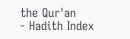the Qur'an
- Hadith Index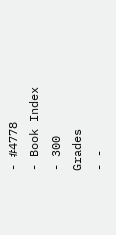- #4778
- Book Index
- 300
Grades
- -